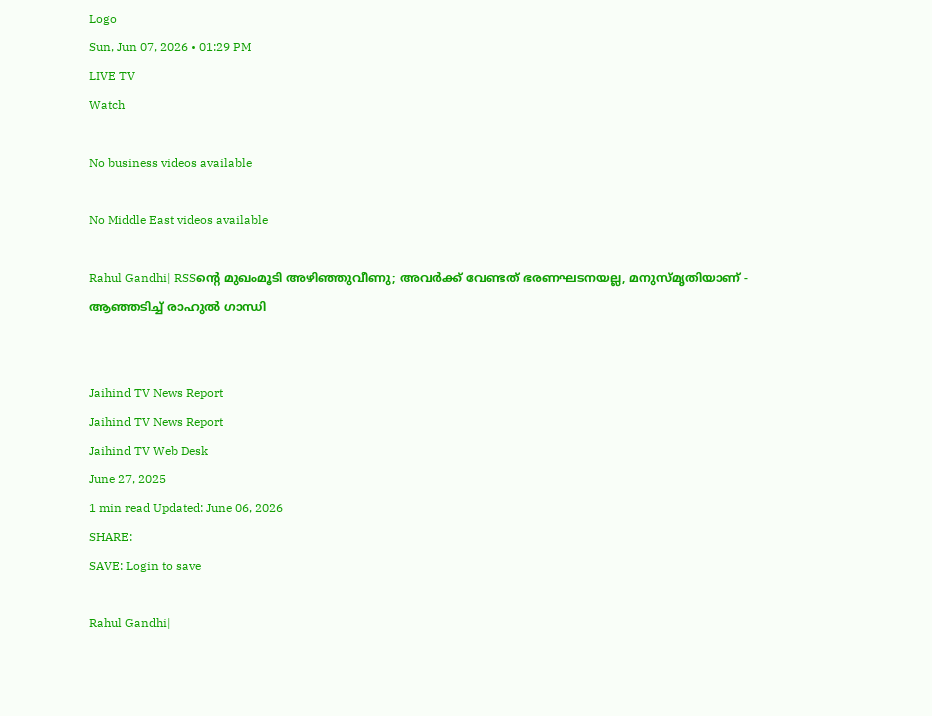Logo
Sun, Jun 07, 2026 • 01:29 PM
LIVE TV
Watch

No business videos available

No Middle East videos available

Rahul Gandhi| RSSന്റെ മുഖംമൂടി അഴിഞ്ഞുവീണു; അവര്‍ക്ക് വേണ്ടത് ഭരണഘടനയല്ല, മനുസ്മൃതിയാണ് - ആഞ്ഞടിച്ച് രാഹുല്‍ ഗാന്ധി


Jaihind TV News Report
Jaihind TV News Report
Jaihind TV Web Desk
June 27, 2025
1 min read Updated: June 06, 2026
SHARE:
SAVE: Login to save

Rahul Gandhi|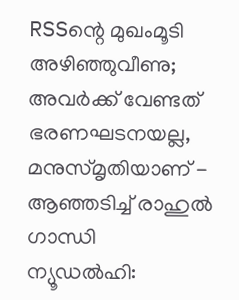RSSന്റെ മുഖംമൂടി അഴിഞ്ഞുവീണു; അവര്‍ക്ക് വേണ്ടത് ഭരണഘടനയല്ല, മനുസ്മൃതിയാണ് - ആഞ്ഞടിച്ച് രാഹുല്‍ ഗാന്ധി
ന്യൂഡല്‍ഹി: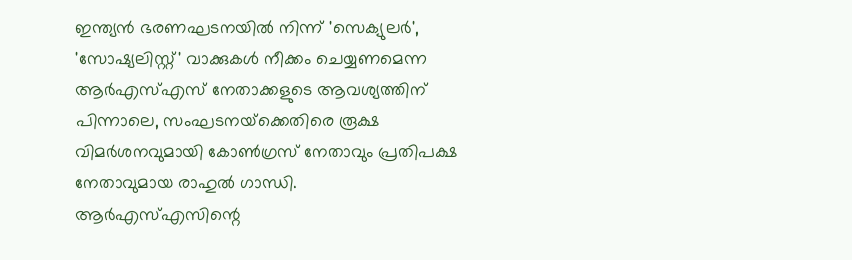ഇന്ത്യന്‍ ഭരണഘടനയില്‍ നിന്ന് 'സെക്യുലര്‍', 'സോഷ്യലിസ്റ്റ്' വാക്കുകള്‍ നീക്കം ചെയ്യണമെന്ന ആര്‍എസ്എസ് നേതാക്കളുടെ ആവശ്യത്തിന് പിന്നാലെ, സംഘടനയ്‌ക്കെതിരെ രൂക്ഷ വിമര്‍ശനവുമായി കോണ്‍ഗ്രസ് നേതാവും പ്രതിപക്ഷ നേതാവുമായ രാഹുല്‍ ഗാന്ധി. ആര്‍എസ്എസിന്റെ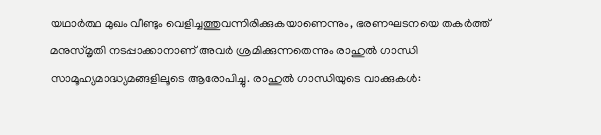യഥാര്‍ത്ഥ മുഖം വീണ്ടും വെളിച്ചത്തുവന്നിരിക്കുകയാണെന്നും, ഭരണഘടനയെ തകര്‍ത്ത് മനുസ്മൃതി നടപ്പാക്കാനാണ് അവര്‍ ശ്രമിക്കുന്നതെന്നും രാഹുല്‍ ഗാന്ധി സാമൂഹ്യമാദ്ധ്യമങ്ങളിലൂടെ ആരോപിച്ചു. രാഹുല്‍ ഗാന്ധിയുടെ വാക്കുകള്‍: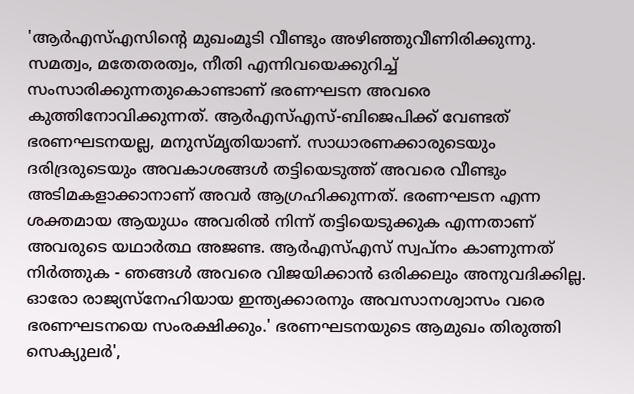'ആര്‍എസ്എസിന്റെ മുഖംമൂടി വീണ്ടും അഴിഞ്ഞുവീണിരിക്കുന്നു. സമത്വം, മതേതരത്വം, നീതി എന്നിവയെക്കുറിച്ച് സംസാരിക്കുന്നതുകൊണ്ടാണ് ഭരണഘടന അവരെ കുത്തിനോവിക്കുന്നത്. ആര്‍എസ്എസ്-ബിജെപിക്ക് വേണ്ടത് ഭരണഘടനയല്ല, മനുസ്മൃതിയാണ്. സാധാരണക്കാരുടെയും ദരിദ്രരുടെയും അവകാശങ്ങള്‍ തട്ടിയെടുത്ത് അവരെ വീണ്ടും അടിമകളാക്കാനാണ് അവര്‍ ആഗ്രഹിക്കുന്നത്. ഭരണഘടന എന്ന ശക്തമായ ആയുധം അവരില്‍ നിന്ന് തട്ടിയെടുക്കുക എന്നതാണ് അവരുടെ യഥാര്‍ത്ഥ അജണ്ട. ആര്‍എസ്എസ് സ്വപ്നം കാണുന്നത് നിര്‍ത്തുക - ഞങ്ങള്‍ അവരെ വിജയിക്കാന്‍ ഒരിക്കലും അനുവദിക്കില്ല. ഓരോ രാജ്യസ്‌നേഹിയായ ഇന്ത്യക്കാരനും അവസാനശ്വാസം വരെ ഭരണഘടനയെ സംരക്ഷിക്കും.' ഭരണഘടനയുടെ ആമുഖം തിരുത്തി സെക്യുലര്‍',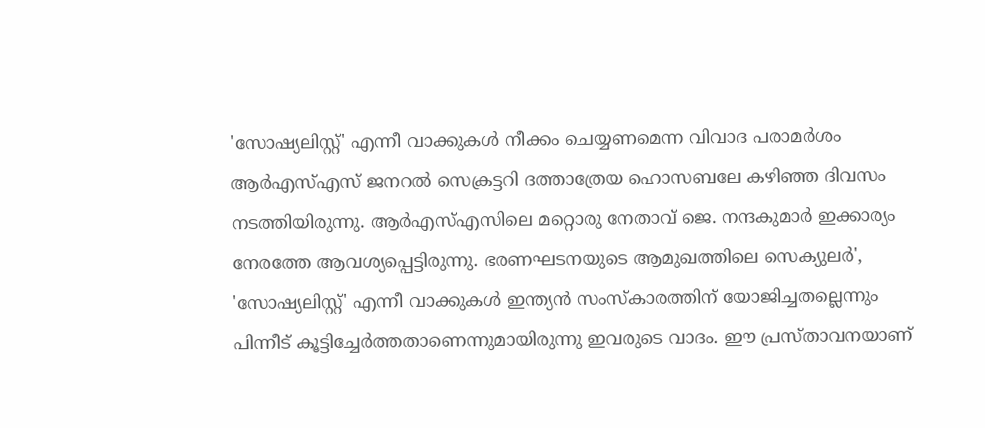'സോഷ്യലിസ്റ്റ്' എന്നീ വാക്കുകള്‍ നീക്കം ചെയ്യണമെന്ന വിവാദ പരാമര്‍ശം ആര്‍എസ്എസ് ജനറല്‍ സെക്രട്ടറി ദത്താത്രേയ ഹൊസബലേ കഴിഞ്ഞ ദിവസം നടത്തിയിരുന്നു. ആര്‍എസ്എസിലെ മറ്റൊരു നേതാവ് ജെ. നന്ദകുമാര്‍ ഇക്കാര്യം നേരത്തേ ആവശ്യപ്പെട്ടിരുന്നു. ഭരണഘടനയുടെ ആമുഖത്തിലെ സെക്യുലര്‍', 'സോഷ്യലിസ്റ്റ്' എന്നീ വാക്കുകള്‍ ഇന്ത്യന്‍ സംസ്‌കാരത്തിന് യോജിച്ചതല്ലെന്നും പിന്നീട് കൂട്ടിച്ചേര്‍ത്തതാണെന്നുമായിരുന്നു ഇവരുടെ വാദം. ഈ പ്രസ്താവനയാണ്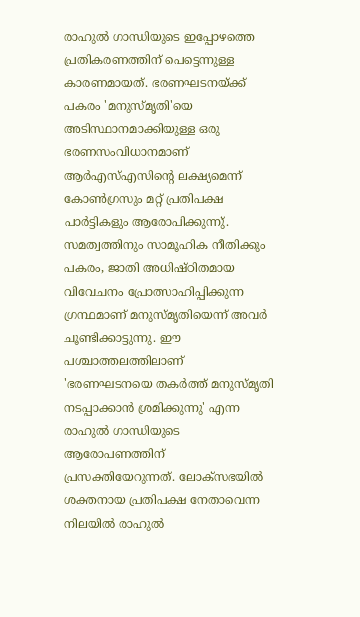രാഹുല്‍ ഗാന്ധിയുടെ ഇപ്പോഴത്തെ പ്രതികരണത്തിന് പെട്ടെന്നുള്ള കാരണമായത്. ഭരണഘടനയ്ക്ക് പകരം 'മനുസ്മൃതി'യെ അടിസ്ഥാനമാക്കിയുള്ള ഒരു ഭരണസംവിധാനമാണ് ആര്‍എസ്എസിന്റെ ലക്ഷ്യമെന്ന് കോണ്‍ഗ്രസും മറ്റ് പ്രതിപക്ഷ പാര്‍ട്ടികളും ആരോപിക്കുന്നു്. സമത്വത്തിനും സാമൂഹിക നീതിക്കും പകരം, ജാതി അധിഷ്ഠിതമായ വിവേചനം പ്രോത്സാഹിപ്പിക്കുന്ന ഗ്രന്ഥമാണ് മനുസ്മൃതിയെന്ന് അവര്‍ ചൂണ്ടിക്കാട്ടുന്നു. ഈ പശ്ചാത്തലത്തിലാണ് 'ഭരണഘടനയെ തകര്‍ത്ത് മനുസ്മൃതി നടപ്പാക്കാന്‍ ശ്രമിക്കുന്നു' എന്ന രാഹുല്‍ ഗാന്ധിയുടെ ആരോപണത്തിന് പ്രസക്തിയേറുന്നത്. ലോക്‌സഭയില്‍ ശക്തനായ പ്രതിപക്ഷ നേതാവെന്ന നിലയില്‍ രാഹുല്‍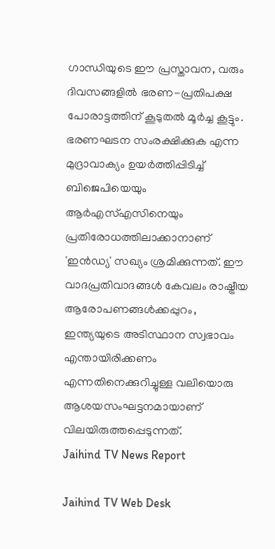ഗാന്ധിയുടെ ഈ പ്രസ്താവന, വരും ദിവസങ്ങളില്‍ ഭരണ-പ്രതിപക്ഷ പോരാട്ടത്തിന് കൂടുതല്‍ മൂര്‍ച്ച കൂട്ടും. ഭരണഘടന സംരക്ഷിക്കുക എന്ന മുദ്രാവാക്യം ഉയര്‍ത്തിപ്പിടിച്ച് ബിജെപിയെയും ആര്‍എസ്എസിനെയും പ്രതിരോധത്തിലാക്കാനാണ് 'ഇന്‍ഡ്യ' സഖ്യം ശ്രമിക്കുന്നത്. ഈ വാദപ്രതിവാദങ്ങള്‍ കേവലം രാഷ്ട്രീയ ആരോപണങ്ങള്‍ക്കപ്പുറം, ഇന്ത്യയുടെ അടിസ്ഥാന സ്വഭാവം എന്തായിരിക്കണം എന്നതിനെക്കുറിച്ചുള്ള വലിയൊരു ആശയസംഘട്ടനമായാണ് വിലയിരുത്തപ്പെടുന്നത്.
Jaihind TV News Report

Jaihind TV Web Desk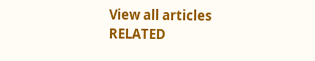View all articles
RELATED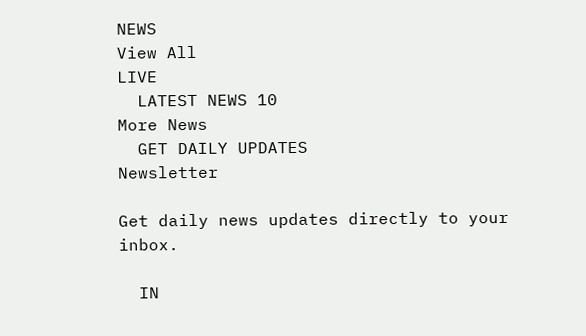NEWS
View All
LIVE
  LATEST NEWS 10
More News
  GET DAILY UPDATES
Newsletter

Get daily news updates directly to your inbox.

  IN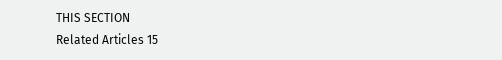THIS SECTION
Related Articles 15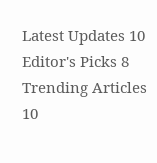Latest Updates 10
Editor's Picks 8
Trending Articles 10